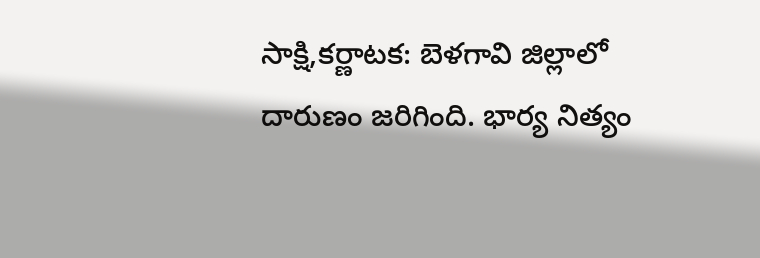సాక్షి,కర్ణాటక: బెళగావి జిల్లాలో దారుణం జరిగింది. భార్య నిత్యం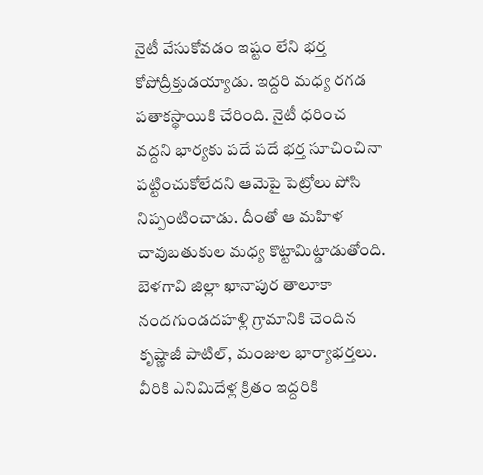నైటీ వేసుకోవడం ఇష్టం లేని భర్త కోపోద్రీక్తుడయ్యాడు. ఇద్దరి మధ్య రగడ పతాకస్థాయికి చేరింది. నైటీ ధరించ వద్దని భార్యకు పదే పదే భర్త సూచించినా పట్టించుకోలేదని ఆమెపై పెట్రోలు పోసి నిప్పంటించాడు. దీంతో ఆ మహిళ చావుబతుకుల మధ్య కొట్టామిట్డాడుతోంది. బెళగావి జిల్లా ఖానాపుర తాలూకా నందగుండదహళ్లి గ్రామానికి చెందిన కృష్ణాజీ పాటిల్, మంజుల భార్యాభర్తలు.
వీరికి ఎనిమిదేళ్ల క్రితం ఇద్దరికి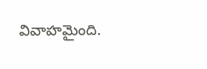వివాహమైంది.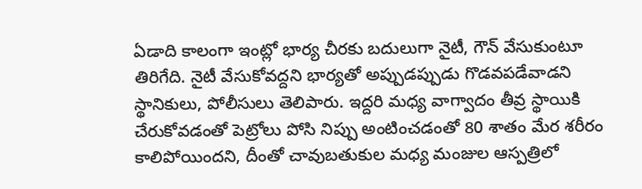ఏడాది కాలంగా ఇంట్లో భార్య చీరకు బదులుగా నైటీ, గౌన్ వేసుకుంటూ తిరిగేది. నైటీ వేసుకోవద్దని భార్యతో అప్పుడప్పుడు గొడవపడేవాడని స్థానికులు, పోలీసులు తెలిపారు. ఇద్దరి మధ్య వాగ్వాదం తీవ్ర స్థాయికి చేరుకోవడంతో పెట్రోలు పోసి నిప్పు అంటించడంతో 80 శాతం మేర శరీరం కాలిపోయిందని, దీంతో చావుబతుకుల మధ్య మంజుల ఆస్పత్రిలో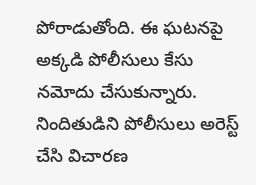పోరాడుతోంది. ఈ ఘటనపై అక్కడి పోలీసులు కేసు నమోదు చేసుకున్నారు. నిందితుడిని పోలీసులు అరెస్ట్ చేసి విచారణ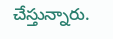చేస్తున్నారు.